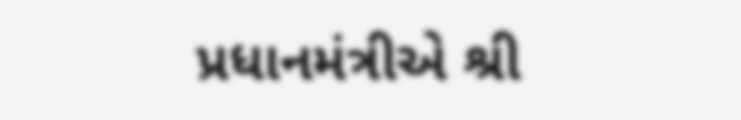પ્રધાનમંત્રીએ શ્રી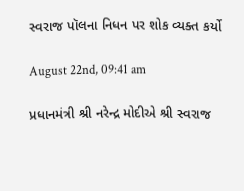સ્વરાજ પૉલના નિધન પર શોક વ્યક્ત કર્યો

August 22nd, 09:41 am

પ્રધાનમંત્રી શ્રી નરેન્દ્ર મોદીએ શ્રી સ્વરાજ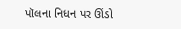પૉલના નિધન પર ઊંડો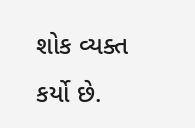શોક વ્યક્ત કર્યો છે.